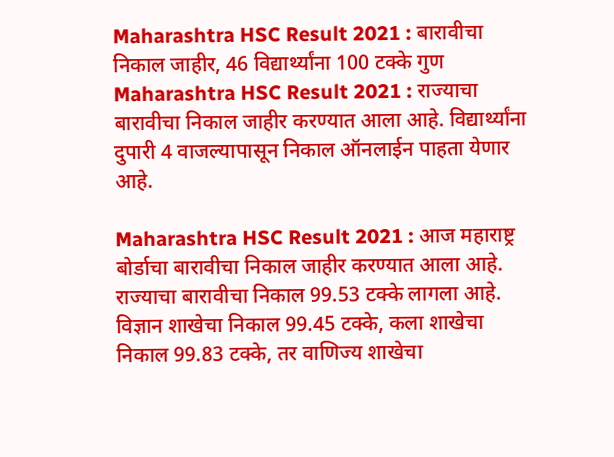Maharashtra HSC Result 2021 : बारावीचा निकाल जाहीर, 46 विद्यार्थ्यांना 100 टक्के गुण
Maharashtra HSC Result 2021 : राज्याचा बारावीचा निकाल जाहीर करण्यात आला आहे. विद्यार्थ्यांना दुपारी 4 वाजल्यापासून निकाल ऑनलाईन पाहता येणार आहे.

Maharashtra HSC Result 2021 : आज महाराष्ट्र बोर्डाचा बारावीचा निकाल जाहीर करण्यात आला आहे. राज्याचा बारावीचा निकाल 99.53 टक्के लागला आहे. विज्ञान शाखेचा निकाल 99.45 टक्के, कला शाखेचा निकाल 99.83 टक्के, तर वाणिज्य शाखेचा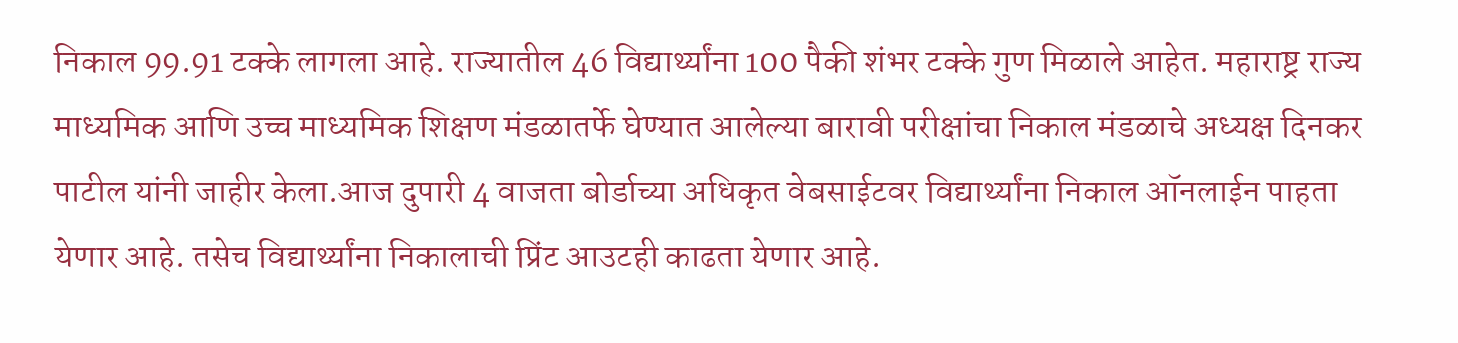निकाल 99.91 टक्के लागला आहे. राज्यातील 46 विद्यार्थ्यांना 100 पैकी शंभर टक्के गुण मिळाले आहेत. महाराष्ट्र राज्य माध्यमिक आणि उच्च माध्यमिक शिक्षण मंडळातर्फे घेण्यात आलेल्या बारावी परीक्षांचा निकाल मंडळाचे अध्यक्ष दिनकर पाटील यांनी जाहीर केला.आज दुपारी 4 वाजता बोर्डाच्या अधिकृत वेबसाईटवर विद्यार्थ्यांना निकाल ऑनलाईन पाहता येणार आहे. तसेच विद्यार्थ्यांना निकालाची प्रिंट आउटही काढता येणार आहे.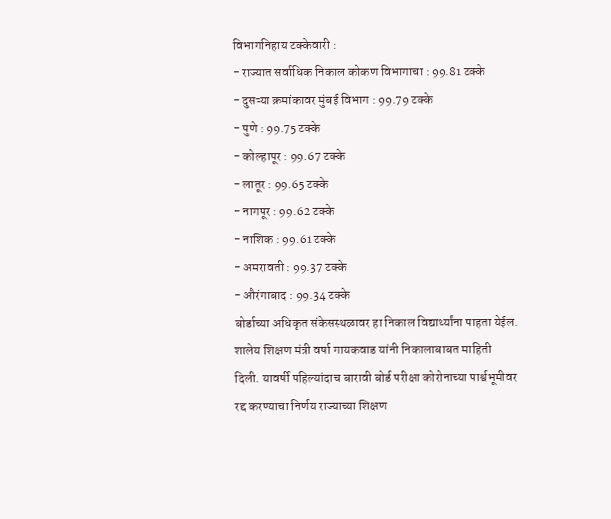विभागनिहाय टक्केवारी :
- राज्यात सर्वाधिक निकाल कोकण विभागाचा : 99.81 टक्के
- दुसऱ्या क्रमांकावर मुंबई विभाग : 99.79 टक्के
- पुणे : 99.75 टक्के
- कोल्हापूर : 99.67 टक्के
- लातूर : 99.65 टक्के
- नागपूर : 99.62 टक्के
- नाशिक : 99.61 टक्के
- अमरावती : 99.37 टक्के
- औरंगाबाद : 99.34 टक्के
बोर्डाच्या अधिकृत संकेसस्थळावर हा निकाल विद्यार्थ्यांना पाहता येईल. शालेय शिक्षण मंत्री वर्षा गायकवाड यांनी निकालाबाबत माहिती दिली. यावर्षी पहिल्यांदाच बारावी बोर्ड परीक्षा कोरोनाच्या पार्श्वभूमीवर रद्द करण्याचा निर्णय राज्याच्या शिक्षण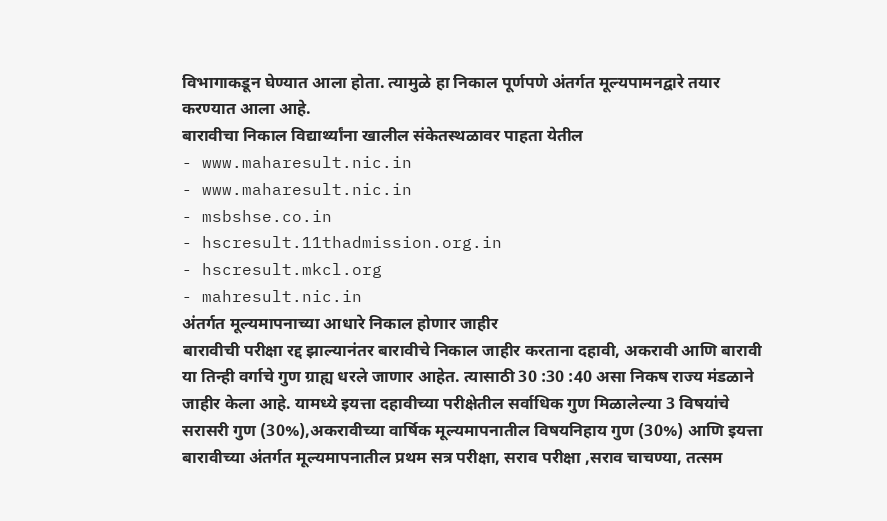विभागाकडून घेण्यात आला होता. त्यामुळे हा निकाल पूर्णपणे अंतर्गत मूल्यपामनद्वारे तयार करण्यात आला आहे.
बारावीचा निकाल विद्यार्थ्यांना खालील संकेतस्थळावर पाहता येतील
- www.maharesult.nic.in
- www.maharesult.nic.in
- msbshse.co.in
- hscresult.11thadmission.org.in
- hscresult.mkcl.org
- mahresult.nic.in
अंतर्गत मूल्यमापनाच्या आधारे निकाल होणार जाहीर
बारावीची परीक्षा रद्द झाल्यानंतर बारावीचे निकाल जाहीर करताना दहावी, अकरावी आणि बारावी या तिन्ही वर्गाचे गुण ग्राह्य धरले जाणार आहेत. त्यासाठी 30 :30 :40 असा निकष राज्य मंडळाने जाहीर केला आहे. यामध्ये इयत्ता दहावीच्या परीक्षेतील सर्वाधिक गुण मिळालेल्या 3 विषयांचे सरासरी गुण (30%),अकरावीच्या वार्षिक मूल्यमापनातील विषयनिहाय गुण (30%) आणि इयत्ता बारावीच्या अंतर्गत मूल्यमापनातील प्रथम सत्र परीक्षा, सराव परीक्षा ,सराव चाचण्या, तत्सम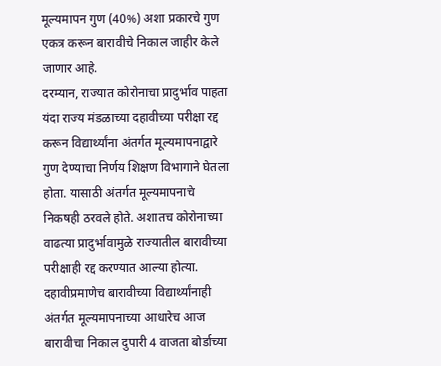मूल्यमापन गुण (40%) अशा प्रकारचे गुण एकत्र करून बारावीचे निकाल जाहीर केले जाणार आहे.
दरम्यान, राज्यात कोरोनाचा प्रादुर्भाव पाहता यंदा राज्य मंडळाच्या दहावीच्या परीक्षा रद्द करून विद्यार्थ्यांना अंतर्गत मूल्यमापनाद्वारे गुण देण्याचा निर्णय शिक्षण विभागाने घेतला होता. यासाठी अंतर्गत मूल्यमापनाचे निकषही ठरवले होते. अशातच कोरोनाच्या वाढत्या प्रादुर्भावामुळे राज्यातील बारावीच्या परीक्षाही रद्द करण्यात आल्या होत्या. दहावीप्रमाणेच बारावीच्या विद्यार्थ्यांनाही अंतर्गत मूल्यमापनाच्या आधारेच आज बारावीचा निकाल दुपारी 4 वाजता बोर्डाच्या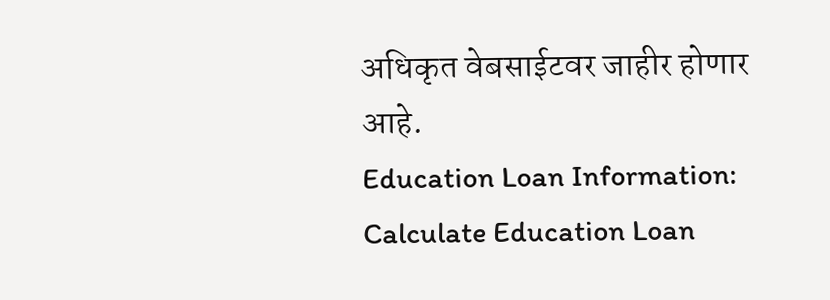अधिकृत वेबसाईटवर जाहीर होणार आहे.
Education Loan Information:
Calculate Education Loan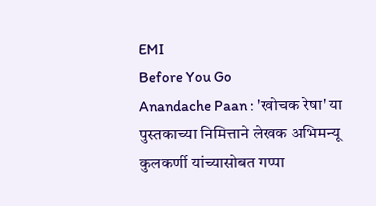EMI
Before You Go
Anandache Paan : 'खोचक रेषा' या पुस्तकाच्या निमित्ताने लेखक अभिमन्यू कुलकर्णी यांच्यासोबत गप्पा